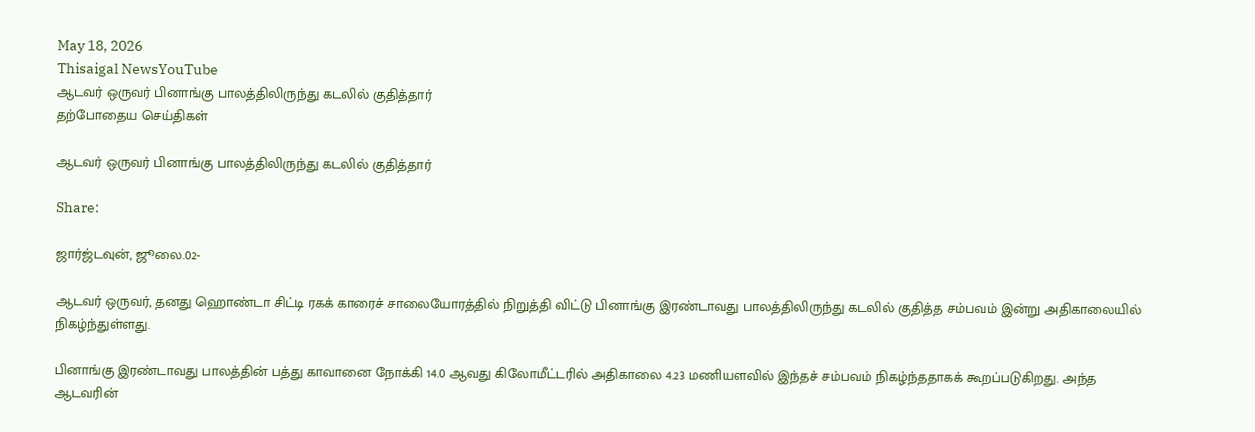May 18, 2026
Thisaigal NewsYouTube
ஆடவர் ஒருவர் பினாங்கு பாலத்திலிருந்து கடலில் குதித்தார்
தற்போதைய செய்திகள்

ஆடவர் ஒருவர் பினாங்கு பாலத்திலிருந்து கடலில் குதித்தார்

Share:

ஜார்ஜ்டவுன், ஜூலை.02-

ஆடவர் ஒருவர், தனது ஹொண்டா சிட்டி ரகக் காரைச் சாலையோரத்தில் நிறுத்தி விட்டு பினாங்கு இரண்டாவது பாலத்திலிருந்து கடலில் குதித்த சம்பவம் இன்று அதிகாலையில் நிகழ்ந்துள்ளது.

பினாங்கு இரண்டாவது பாலத்தின் பத்து காவானை நோக்கி 14.0 ஆவது கிலோமீட்டரில் அதிகாலை 4.23 மணியளவில் இந்தச் சம்பவம் நிகழ்ந்ததாகக் கூறப்படுகிறது. அந்த ஆடவரின்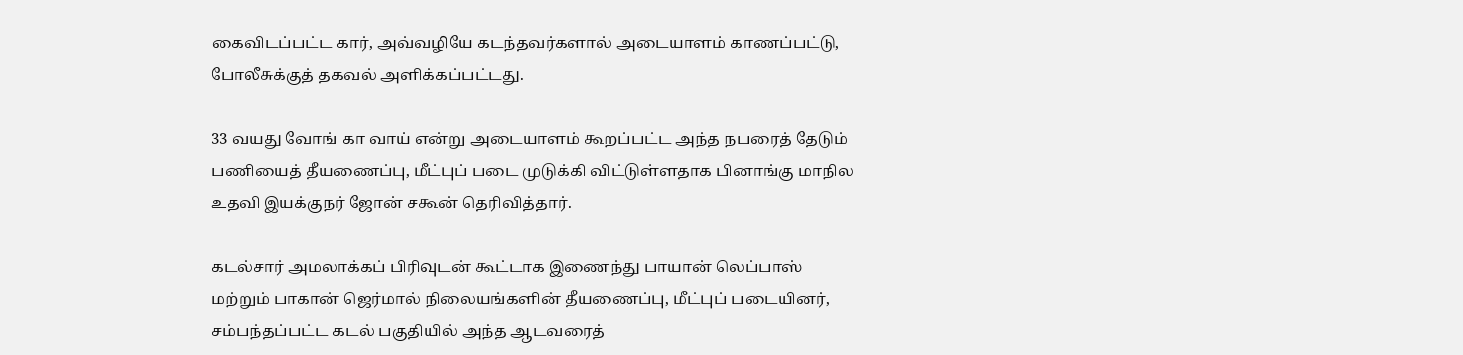கைவிடப்பட்ட கார், அவ்வழியே கடந்தவர்களால் அடையாளம் காணப்பட்டு, போலீசுக்குத் தகவல் அளிக்கப்பட்டது.

33 வயது வோங் கா வாய் என்று அடையாளம் கூறப்பட்ட அந்த நபரைத் தேடும் பணியைத் தீயணைப்பு, மீட்புப் படை முடுக்கி விட்டுள்ளதாக பினாங்கு மாநில உதவி இயக்குநர் ஜோன் சகூன் தெரிவித்தார்.

கடல்சார் அமலாக்கப் பிரிவுடன் கூட்டாக இணைந்து பாயான் லெப்பாஸ் மற்றும் பாகான் ஜெர்மால் நிலையங்களின் தீயணைப்பு, மீட்புப் படையினர், சம்பந்தப்பட்ட கடல் பகுதியில் அந்த ஆடவரைத்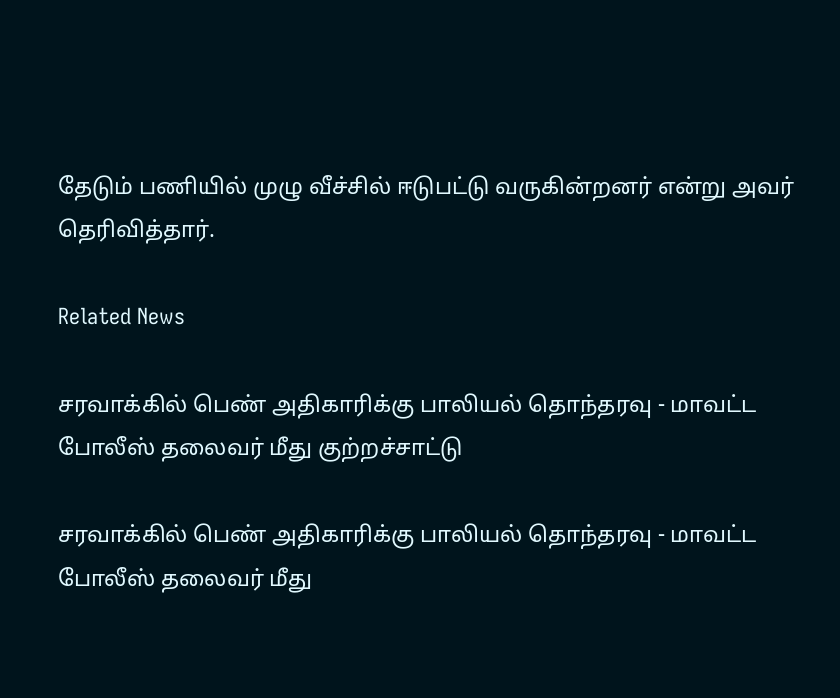தேடும் பணியில் முழு வீச்சில் ஈடுபட்டு வருகின்றனர் என்று அவர் தெரிவித்தார்.

Related News

சரவாக்கில் பெண் அதிகாரிக்கு பாலியல் தொந்தரவு - மாவட்ட போலீஸ் தலைவர் மீது குற்றச்சாட்டு

சரவாக்கில் பெண் அதிகாரிக்கு பாலியல் தொந்தரவு - மாவட்ட போலீஸ் தலைவர் மீது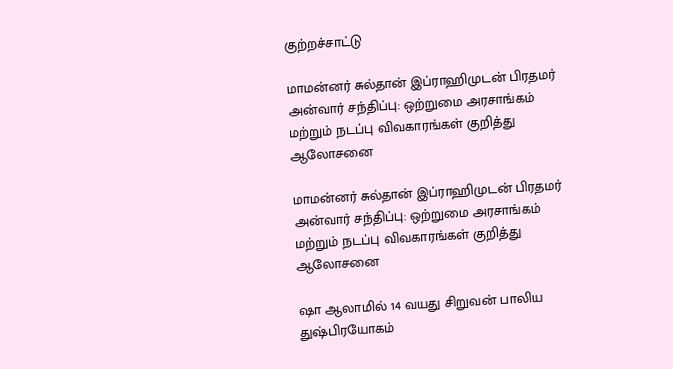குற்றச்சாட்டு

மாமன்னர் சுல்தான் இப்ராஹிமுடன் பிரதமர் அன்வார் சந்திப்பு: ஒற்றுமை அரசாங்கம் மற்றும் நடப்பு விவகாரங்கள் குறித்து ஆலோசனை

மாமன்னர் சுல்தான் இப்ராஹிமுடன் பிரதமர் அன்வார் சந்திப்பு: ஒற்றுமை அரசாங்கம் மற்றும் நடப்பு விவகாரங்கள் குறித்து ஆலோசனை

ஷா ஆலாமில் 14 வயது சிறுவன் பாலிய துஷ்பிரயோகம்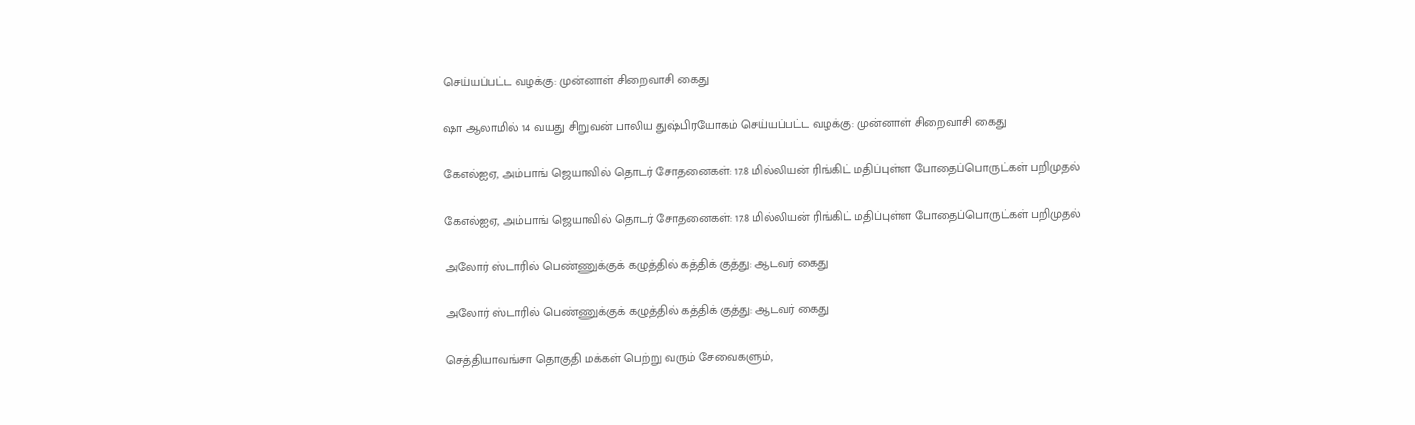செய்யப்பட்ட வழக்கு: முன்னாள் சிறைவாசி கைது

ஷா ஆலாமில் 14 வயது சிறுவன் பாலிய துஷ்பிரயோகம் செய்யப்பட்ட வழக்கு: முன்னாள் சிறைவாசி கைது

கேஎல்ஐஏ, அம்பாங் ஜெயாவில் தொடர் சோதனைகள்: 17.8 மில்லியன் ரிங்கிட் மதிப்புள்ள போதைப்பொருட்கள் பறிமுதல்

கேஎல்ஐஏ, அம்பாங் ஜெயாவில் தொடர் சோதனைகள்: 17.8 மில்லியன் ரிங்கிட் மதிப்புள்ள போதைப்பொருட்கள் பறிமுதல்

அலோர் ஸ்டாரில் பெண்ணுக்குக் கழுத்தில் கத்திக் குத்து: ஆடவர் கைது

அலோர் ஸ்டாரில் பெண்ணுக்குக் கழுத்தில் கத்திக் குத்து: ஆடவர் கைது

செத்தியாவங்சா தொகுதி மக்கள் பெற்று வரும் சேவைகளும்,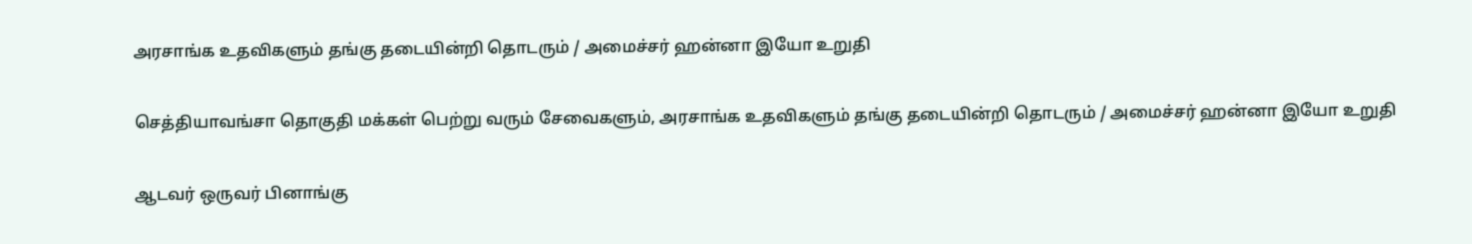அரசாங்க உதவிகளும் தங்கு தடையின்றி தொடரும் / அமைச்சர் ஹன்னா இயோ உறுதி

செத்தியாவங்சா தொகுதி மக்கள் பெற்று வரும் சேவைகளும், அரசாங்க உதவிகளும் தங்கு தடையின்றி தொடரும் / அமைச்சர் ஹன்னா இயோ உறுதி

ஆடவர் ஒருவர் பினாங்கு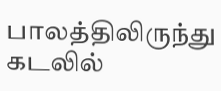பாலத்திலிருந்து கடலில்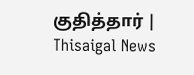குதித்தார் | Thisaigal News